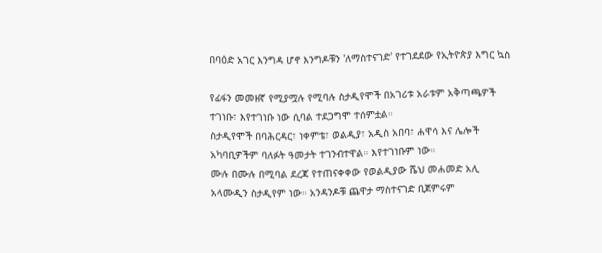በባዕድ አገር እንግዳ ሆኖ እንግዶቹን 'ለማስተናገድ' የተገደደው የኢትዮጵያ እግር ኳስ

የፊፋን መመዘኛ የሚያሟሉ የሚባሉ ስታዲየሞች በአገሪቱ አራቱም አቅጣጫዎች ተገነቡ፣ እየተገነቡ ነው ሲባል ተደጋግሞ ተሰምቷል።
ስታዲየሞች በባሕርዳር፣ ነቀምቴ፣ ወልዲያ፣ አዲስ አበባ፣ ሐዋሳ እና ሌሎች አካባቢዎችም ባለፉት ዓመታት ተገንብተዋል። እየተገነቡም ነው።
ሙሉ በሙሉ በሚባል ደረጃ የተጠናቀቀው የወልዲያው ሼህ መሐመድ አሊ አላሙዲን ስታዲየም ነው። አንዳንዶቹ ጨዋታ ማስተናገድ ቢጀምሩም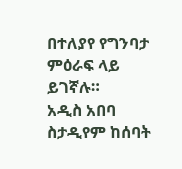በተለያየ የግንባታ ምዕራፍ ላይ ይገኛሉ።
አዲስ አበባ ስታዲየም ከሰባት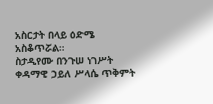አስርታት በላይ ዕድሜ አስቆጥሯል።
ስታዲየሙ በንጉሠ ነገሥት ቀዳማዊ ኃይለ ሥላሴ ጥቅምት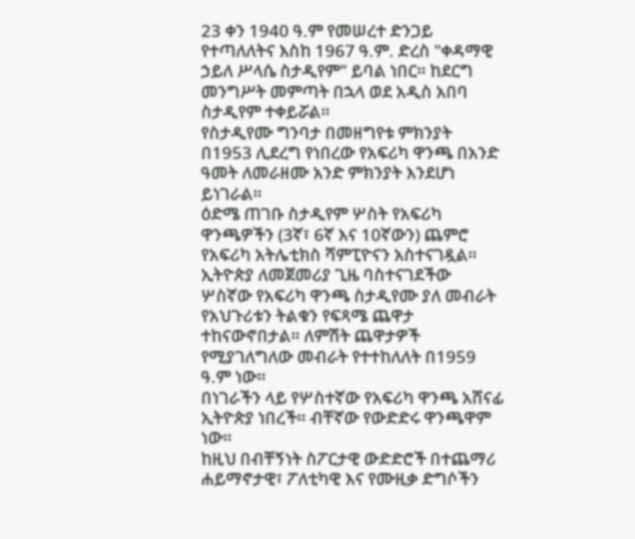23 ቀን 1940 ዓ.ም የመሠረተ ድንጋይ የተጣለለትና እስከ 1967 ዓ.ም. ድረስ "ቀዳማዊ ኃይለ ሥላሴ ስታዲየም" ይባል ነበር። ከደርግ መንግሥት መምጣት በኋላ ወደ አዲስ አበባ ስታዲየም ተቀይሯል።
የስታዲየሙ ግንባታ በመዘግየቱ ምክንያት በ1953 ሊደረግ የነበረው የአፍሪካ ዋንጫ በአንድ ዓመት ለመራዘሙ አንድ ምክንያት እንደሆነ ይነገራል።
ዕድሜ ጠገቡ ስታዲየም ሦስት የአፍሪካ ዋንጫዎችን (3ኛ፣ 6ኛ እና 10ኛውን) ጨምሮ የአፍሪካ አትሌቲክስ ሻምፒዮናን አስተናገዷል።
ኢትዮጵያ ለመጀመሪያ ጊዜ ባስተናገደችው ሦስኛው የአፍሪካ ዋንጫ ስታዲየሙ ያለ መብራት የአህጉሪቱን ትልቁን የፍጻሜ ጨዋታ ተከናውኖበታል። ለምሽት ጨዋታዎች የሚያገለግለው መብራት የተተከለለት በ1959 ዓ.ም ነው።
በነገራችን ላይ የሦስተኛው የአፍሪካ ዋንጫ አሸናፊ ኢትዮጵያ ነበረች። ብቸኛው የውድድሩ ዋንጫዋም ነው።
ከዚህ በብቸኝነት ስፖርታዊ ውድድሮች በተጨማሪ ሐይማኖታዊ፣ ፖለቲካዊ እና የሙዚቃ ድግሶችን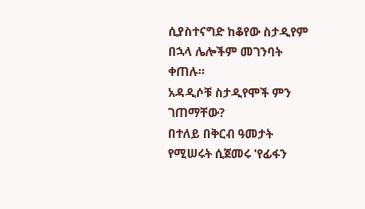ሲያስተናግድ ከቆየው ስታዲየም በኋላ ሌሎችም መገንባት ቀጠሉ።
አዳዲሶቹ ስታዲየሞች ምን ገጠማቸው?
በተለይ በቅርብ ዓመታት የሚሠሩት ሲጀመሩ 'የፊፋን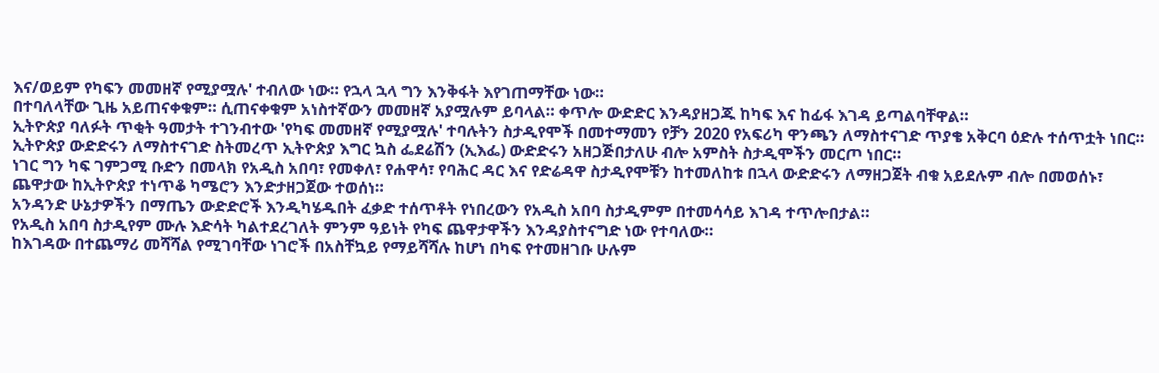እና/ወይም የካፍን መመዘኛ የሚያሟሉ' ተብለው ነው። የኋላ ኋላ ግን እንቅፋት እየገጠማቸው ነው።
በተባለላቸው ጊዜ አይጠናቀቁም። ሲጠናቀቁም አነስተኛውን መመዘኛ አያሟሉም ይባላል። ቀጥሎ ውድድር እንዳያዘጋጁ ከካፍ እና ከፊፋ እገዳ ይጣልባቸዋል።
ኢትዮጵያ ባለፉት ጥቂት ዓመታት ተገንብተው 'የካፍ መመዘኛ የሚያሟሉ' ተባሉትን ስታዲየሞች በመተማመን የቻን 2020 የአፍሪካ ዋንጫን ለማስተናገድ ጥያቄ አቅርባ ዕድሉ ተሰጥቷት ነበር።
ኢትዮጵያ ውድድሩን ለማስተናገድ ስትመረጥ ኢትዮጵያ እግር ኳስ ፌደሬሽን (ኢእፌ) ውድድሩን አዘጋጅበታለሁ ብሎ አምስት ስታዲሞችን መርጦ ነበር።
ነገር ግን ካፍ ገምጋሚ ቡድን በመላክ የአዲስ አበባ፣ የመቀለ፣ የሐዋሳ፣ የባሕር ዳር እና የድሬዳዋ ስታዲየሞቹን ከተመለከቱ በኋላ ውድድሩን ለማዘጋጀት ብቁ አይደሉም ብሎ በመወሰኑ፣ ጨዋታው ከኢትዮጵያ ተነጥቆ ካሜሮን እንድታዘጋጀው ተወሰነ።
አንዳንድ ሁኔታዎችን በማጤን ውድድሮች እንዲካሄዱበት ፈቃድ ተሰጥቶት የነበረውን የአዲስ አበባ ስታዲምም በተመሳሳይ እገዳ ተጥሎበታል።
የአዲስ አበባ ስታዲየም ሙሉ እድሳት ካልተደረገለት ምንም ዓይነት የካፍ ጨዋታዋችን እንዳያስተናግድ ነው የተባለው።
ከእገዳው በተጨማሪ መሻሻል የሚገባቸው ነገሮች በአስቸኳይ የማይሻሻሉ ከሆነ በካፍ የተመዘገቡ ሁሉም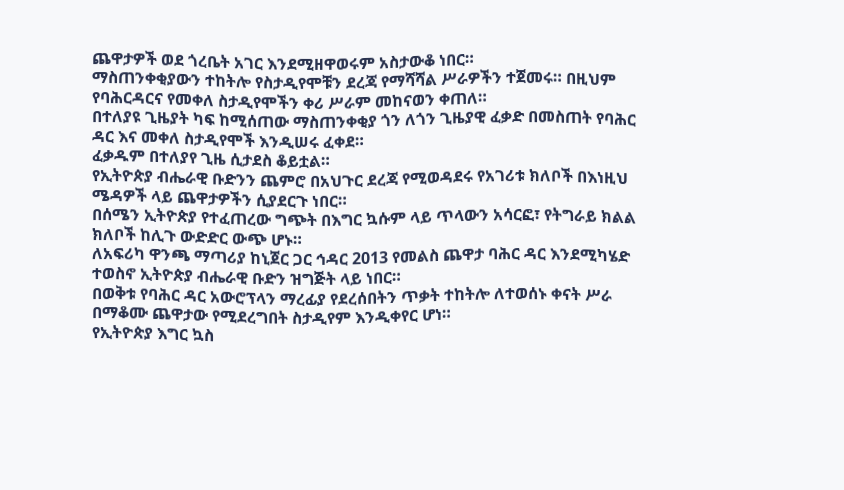ጨዋታዎች ወደ ጎረቤት አገር እንደሚዘዋወሩም አስታውቆ ነበር።
ማስጠንቀቂያውን ተከትሎ የስታዲየሞቹን ደረጃ የማሻሻል ሥራዎችን ተጀመሩ። በዚህም የባሕርዳርና የመቀለ ስታዲየሞችን ቀሪ ሥራም መከናወን ቀጠለ።
በተለያዩ ጊዜያት ካፍ ከሚሰጠው ማስጠንቀቂያ ጎን ለጎን ጊዜያዊ ፈቃድ በመስጠት የባሕር ዳር እና መቀለ ስታዲየሞች እንዲሠሩ ፈቀደ።
ፈቃዱም በተለያየ ጊዜ ሲታደስ ቆይቷል።
የኢትዮጵያ ብሔራዊ ቡድንን ጨምሮ በአህጉር ደረጃ የሚወዳደሩ የአገሪቱ ክለቦች በእነዚህ ሜዳዎች ላይ ጨዋታዎችን ሲያደርጉ ነበር።
በሰሜን ኢትዮጵያ የተፈጠረው ግጭት በእግር ኳሱም ላይ ጥላውን አሳርፎ፣ የትግራይ ክልል ክለቦች ከሊጉ ውድድር ውጭ ሆኑ።
ለአፍሪካ ዋንጫ ማጣሪያ ከኒጀር ጋር ኅዳር 2013 የመልስ ጨዋታ ባሕር ዳር እንደሚካሄድ ተወስኖ ኢትዮጵያ ብሔራዊ ቡድን ዝግጅት ላይ ነበር።
በወቅቱ የባሕር ዳር አውሮፕላን ማረፊያ የደረሰበትን ጥቃት ተከትሎ ለተወሰኑ ቀናት ሥራ በማቆሙ ጨዋታው የሚደረግበት ስታዲየም እንዲቀየር ሆነ።
የኢትዮጵያ እግር ኳስ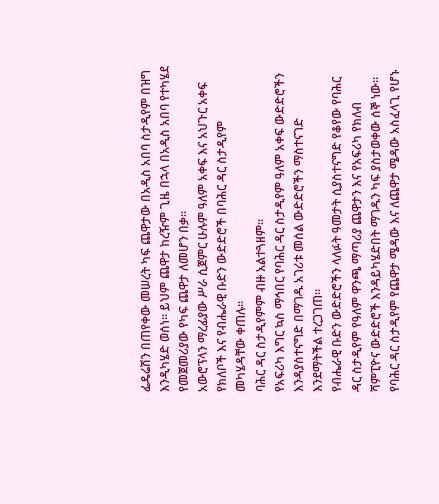ፌዴሬሽን በጠየቀው መሠረት ካፍ ጨዋታው በአዲስ አበባ ስታዲየም በዝግ እንዲካሄድ ወሰነ። ይህም ጨዋታ ከረዥም ጊዜ በኋላ በአዲስ አበባ የተካሄደ የመጀመሪያው የካፍ ጨዋታ ለመሆን በቃ።
አውሮፕላን ማረፊያው ሥራ ሲጀምር ሁሉም ዓለም አቀፍ እና አህጉር አቀፍ የክለቦች እና የብሔራዊ ቡድን ውድድሮች በባሕር ዳር ስታዲየም መካሄዳቸው ቀጠሉ።
ባሕር ዳር ስታዲየምም ብዙ አልተጓዘም።
የአፍሪካ እግር ኳስ ማኅበር የባሕር ዳር ስታዲየም ዓለም አቀፍ ውድድሮችን እንዳያስተናግድ በማገዱ አገሪቱ መሰል ውድድሮችን ማስተናገድ እንደማትችል ተረጋገጠ።
የብሔራዊ ቡድን ውድድሮችን ላለፉት ዓመታት ሲያስተናግድ የቆየው የባሕር ዳር ስታዲየም የዓለም ዋንጫ ማጣሪያ ጨዋታን እና የአፍሪካ የክለብ ሻምፒዮና ውድድሮች እንዳይካሄድበት ማገዱን ካፍ ያስታወቀው ሰኞ ነው።
የባሕር ዳር ስታዲየም የጨዋታ ሜዳው እና ለጨዋታ ሜዳው አስፈላጊ የሆኑ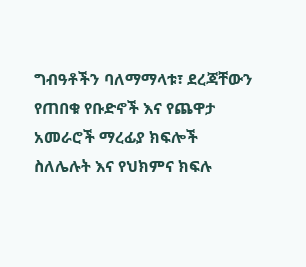ግብዓቶችን ባለማማላቱ፣ ደረጃቸውን የጠበቁ የቡድኖች እና የጨዋታ አመራሮች ማረፊያ ክፍሎች ስለሌሉት እና የህክምና ክፍሉ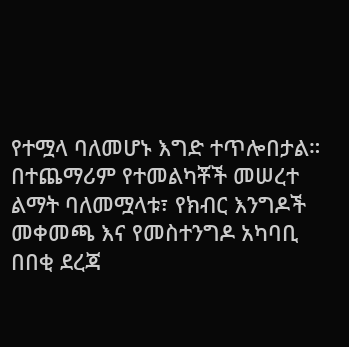የተሟላ ባለመሆኑ እግድ ተጥሎበታል።
በተጨማሪም የተመልካቾች መሠረተ ልማት ባለመሟላቱ፣ የክብር እንግዶች መቀመጫ እና የመስተንግዶ አካባቢ በበቂ ደረጃ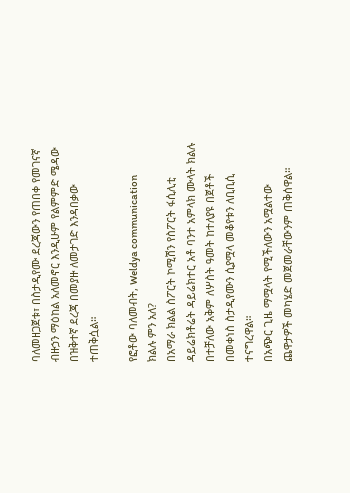ባለመዘጋጀቱ፣ በስታዲየሙ ደረጃውን የጠበቀ የመገናኛ ብዙኃን ማዕከል አለመኖር እንዲሁም የልምምድ ሜዳው በዝቅተኛ ደረጃ በመያዙ ለመታገድ እንዳበቃው ተጠቅሷል።

የፎቶው ባለመብት, Weldya communication
ክልሉ ምን አለ?
በአማራ ክልል ስፖርት ኮሚሽን የስፖርት ፋሲሊቲ ዳይሬክቶሬት ዳይሬክተር አቶ ባንተ አምላክ ሙላት ክልሉ በተቻለው አቅም ለሦስት ዓመት ከተለያዩ በጀቶች በመቀነስ ስታዲየሙን ሲያሟላ መቆየቱን ለቢቢሲ ተናግረዋል።
በአጭር ጊዜ ማሟላት የሚችለውን አሟልተው ጨዋታዎች መካሄድ መጀመራቸውንም ጠቅሰዋል።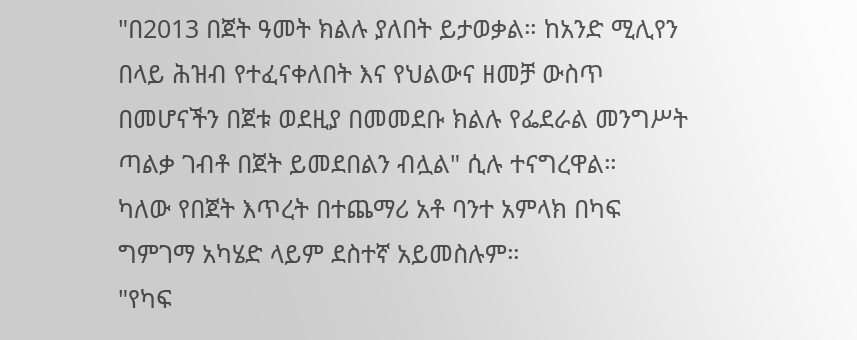"በ2013 በጀት ዓመት ክልሉ ያለበት ይታወቃል። ከአንድ ሚሊየን በላይ ሕዝብ የተፈናቀለበት እና የህልውና ዘመቻ ውስጥ በመሆናችን በጀቱ ወደዚያ በመመደቡ ክልሉ የፌደራል መንግሥት ጣልቃ ገብቶ በጀት ይመደበልን ብሏል" ሲሉ ተናግረዋል።
ካለው የበጀት እጥረት በተጨማሪ አቶ ባንተ አምላክ በካፍ ግምገማ አካሄድ ላይም ደስተኛ አይመስሉም።
"የካፍ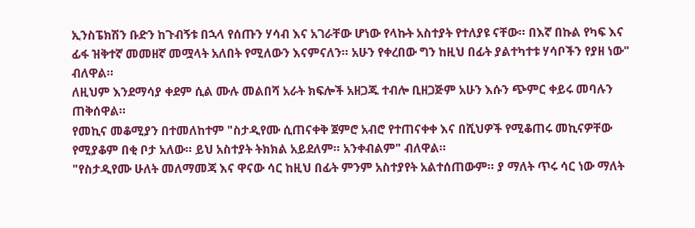ኢንስፔክሽን ቡድን ከጉብኝቱ በኋላ የሰጡን ሃሳብ እና አገራቸው ሆነው የላኩት አስተያት የተለያዩ ናቸው። በእኛ በኩል የካፍ እና ፊፋ ዝቅተኛ መመዘኛ መሟላት አለበት የሚለውን እናምናለን። አሁን የቀረበው ግን ከዚህ በፊት ያልተካተቱ ሃሳቦችን የያዘ ነው" ብለዋል።
ለዚህም እንደማሳያ ቀደም ሲል ሙሉ መልበሻ አራት ክፍሎች አዘጋጁ ተብሎ ቢዘጋጅም አሁን እሱን ጭምር ቀይሩ መባሉን ጠቅሰዋል።
የመኪና መቆሚያን በተመለከተም "ስታዲየሙ ሲጠናቀቅ ጀምሮ አብሮ የተጠናቀቀ እና በሺህዎች የሚቆጠሩ መኪናዎቸው የሚያቆም በቂ ቦታ አለው። ይህ አስተያት ትክክል አይደለም። አንቀብልም" ብለዋል።
"የስታዲየሙ ሁለት መለማመጃ እና ዋናው ሳር ከዚህ በፊት ምንም አስተያየት አልተሰጠውም። ያ ማለት ጥሩ ሳር ነው ማለት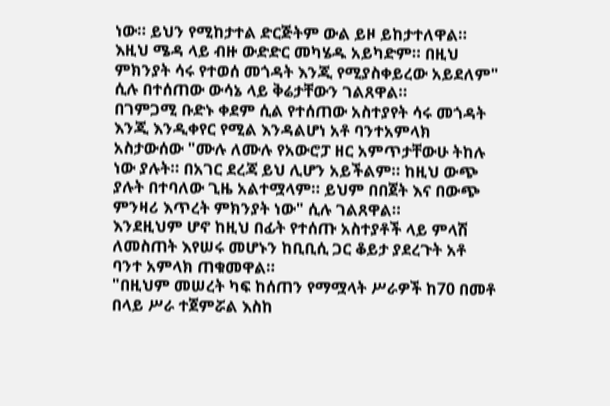ነው። ይህን የሚከታተል ድርጅትም ውል ይዞ ይከታተለዋል። እዚህ ሜዳ ላይ ብዙ ውድድር መካሄዱ አይካድም። በዚህ ምክንያት ሳሩ የተወሰ መጎዳት እንጂ የሚያስቀይረው አይደለም" ሲሉ በተሰጠው ውሳኔ ላይ ቅሬታቸውን ገልጸዋል።
በገምጋሚ ቡድኑ ቀደም ሲል የተሰጠው አስተያየት ሳሩ መጎዳት እንጂ እንዲቀየር የሚል እንዳልሆነ አቶ ባንተአምላክ አስታውሰው "ሙሉ ለሙሉ የአውሮፓ ዘር አምጥታቸውሁ ትከሉ ነው ያሉት። በአገር ደረጃ ይህ ሊሆን አይችልም። ከዚህ ውጭ ያሉት በተባለው ጊዜ አልተሟላም። ይህም በበጀት እና በውጭ ምንዛሪ እጥረት ምክንያት ነው" ሲሉ ገልጸዋል።
እንደዚህም ሆኖ ከዚህ በፊት የተሰጡ አስተያቶች ላይ ምላሽ ለመስጠት እየሠሩ መሆኑን ከቢቢሲ ጋር ቆይታ ያደረጉት አቶ ባንተ አምላክ ጠቁመዋል።
"በዚህም መሠረት ካፍ ከሰጠን የማሟላት ሥራዎች ከ70 በመቶ በላይ ሥራ ተጀምሯል እስከ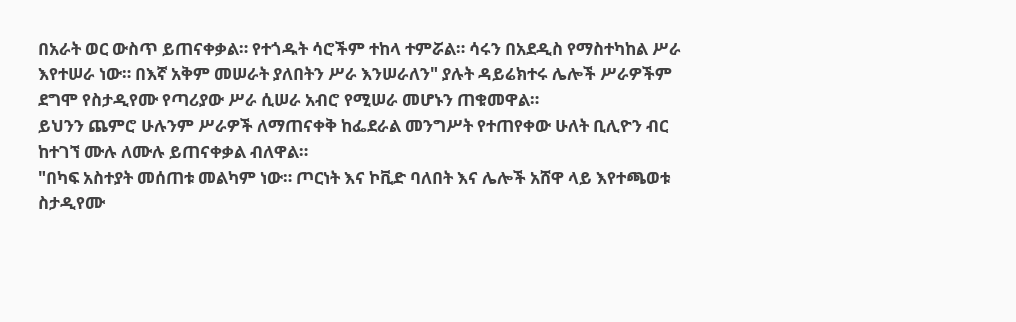በአራት ወር ውስጥ ይጠናቀቃል። የተጎዱት ሳሮችም ተከላ ተምሯል። ሳሩን በአደዲስ የማስተካከል ሥራ እየተሠራ ነው። በእኛ አቅም መሠራት ያለበትን ሥራ እንሠራለን" ያሉት ዳይሬክተሩ ሌሎች ሥራዎችም ደግሞ የስታዲየሙ የጣሪያው ሥራ ሲሠራ አብሮ የሚሠራ መሆኑን ጠቁመዋል።
ይህንን ጨምሮ ሁሉንም ሥራዎች ለማጠናቀቅ ከፌደራል መንግሥት የተጠየቀው ሁለት ቢሊዮን ብር ከተገኘ ሙሉ ለሙሉ ይጠናቀቃል ብለዋል።
"በካፍ አስተያት መሰጠቱ መልካም ነው። ጦርነት እና ኮቪድ ባለበት እና ሌሎች አሸዋ ላይ እየተጫወቱ ስታዲየሙ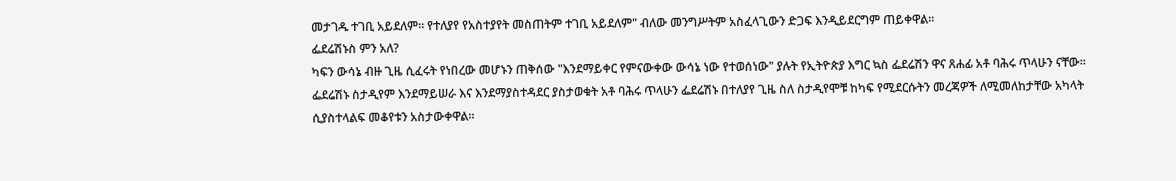መታገዱ ተገቢ አይደለም። የተለያየ የአስተያየት መስጠትም ተገቢ አይደለም" ብለው መንግሥትም አስፈላጊውን ድጋፍ እንዲይደርግም ጠይቀዋል።
ፌደሬሽኑስ ምን አለ?
ካፍን ውሳኔ ብዙ ጊዜ ሲፈሩት የነበረው መሆኑን ጠቅሰው "እንደማይቀር የምናውቀው ውሳኔ ነው የተወሰነው" ያሉት የኢትዮጵያ እግር ኳስ ፌደሬሽን ዋና ጸሐፊ አቶ ባሕሩ ጥላሁን ናቸው።
ፌደሬሽኑ ስታዲየም እንደማይሠራ እና እንደማያስተዳደር ያስታወቁት አቶ ባሕሩ ጥላሁን ፌደሬሽኑ በተለያየ ጊዜ ስለ ስታዲየሞቹ ከካፍ የሚደርሱትን መረጃዎች ለሚመለከታቸው አካላት ሲያስተላልፍ መቆየቱን አስታውቀዋል።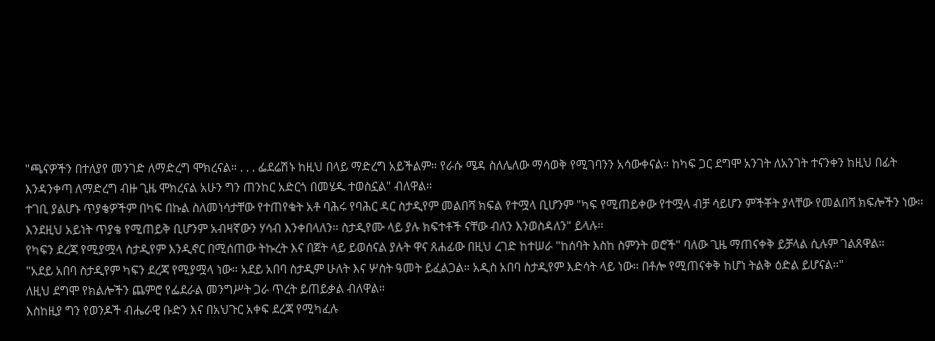"ጫናዎችን በተለያየ መንገድ ለማድረግ ሞክረናል። . . . ፌደሬሽኑ ከዚህ በላይ ማድረግ አይችልም። የራሱ ሜዳ ስለሌለው ማሳወቅ የሚገባንን አሳውቀናል። ከካፍ ጋር ደግሞ አንገት ለአንገት ተናንቀን ከዚህ በፊት እንዳንቀጣ ለማድረግ ብዙ ጊዜ ሞክረናል አሁን ግን ጠንከር አድርጎ በመሄዱ ተወስኗል" ብለዋል።
ተገቢ ያልሆኑ ጥያቄዎችም በካፍ በኩል ስለመነሳታቸው የተጠየቁት አቶ ባሕሩ የባሕር ዳር ስታዲየም መልበሻ ክፍል የተሟላ ቢሆንም "ካፍ የሚጠይቀው የተሟላ ብቻ ሳይሆን ምችቾት ያላቸው የመልበሻ ክፍሎችን ነው። እንደዚህ አይነት ጥያቄ የሚጠይቅ ቢሆንም አብዛኛውን ሃሳብ እንቀበላለን። ስታዲየሙ ላይ ያሉ ክፍተቶች ናቸው ብለን እንወስዳለን" ይላሉ።
የካፍን ደረጃ የሚያሟላ ስታዲየም እንዲኖር በሚሰጠው ትኩረት እና በጀት ላይ ይወሰናል ያሉት ዋና ጸሐፊው በዚህ ረገድ ከተሠራ "ከሰባት እስከ ስምንት ወሮች" ባለው ጊዜ ማጠናቀቅ ይቻላል ሲሉም ገልጸዋል።
"አደይ አበባ ስታዲየም ካፍን ደረጃ የሚያሟላ ነው። አደይ አበባ ስታዲም ሁለት እና ሦስት ዓመት ይፈልጋል። አዲስ አበባ ስታዲየም እድሳት ላይ ነው። በቶሎ የሚጠናቀቅ ከሆነ ትልቅ ዕድል ይሆናል።"
ለዚህ ደግሞ የክልሎችን ጨምሮ የፌደራል መንግሥት ጋራ ጥረት ይጠይቃል ብለዋል።
እስከዚያ ግን የወንዶች ብሔራዊ ቡድን እና በአህጉር አቀፍ ደረጃ የሚካፈሉ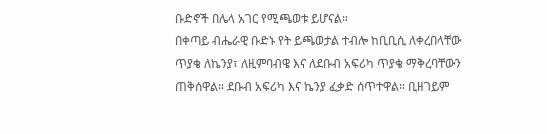ቡድኖች በሌላ አገር የሚጫወቱ ይሆናል።
በቀጣይ ብሔራዊ ቡድኑ የት ይጫወታል ተብሎ ከቢቢሲ ለቀረበላቸው ጥያቄ ለኬንያ፣ ለዚምባብዌ እና ለደቡብ አፍሪካ ጥያቄ ማቅረባቸውን ጠቅሰዋል። ደቡብ አፍሪካ እና ኬንያ ፈቃድ ሰጥተዋል። ቢዘገይም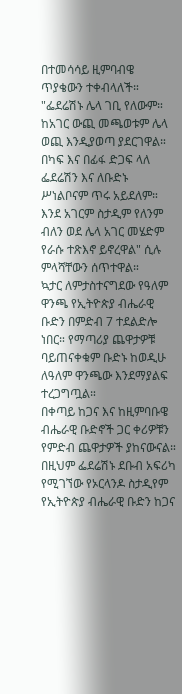በተመሳሳይ ዚምባብዌ ጥያቄውን ተቀብላለች።
"ፌደሬሽኑ ሌላ ገቢ የለውም። ከአገር ውጪ መጫወቱም ሌላ ወጪ እንዲያወጣ ያደርገዋል። በካፍ እና በፊፋ ድጋፍ ላለ ፌደሬሽን እና ለቡድኑ ሥነልቦናም ጥሩ አይደለም። እንደ አገርም ስታዲም የለንም ብለን ወደ ሌላ አገር መሄድም የራሱ ተጽእኖ ይኖረዋል" ሲሉ ምላሻቸውን ሰጥተዋል።
ኳታር ለምታስተናግደው የዓለም ዋንጫ የኢትዮጵያ ብሔራዊ ቡድን በምድብ 7 ተደልድሎ ነበር። የማጣሪያ ጨዋታዎቹ ባይጠናቀቁም ቡድኑ ከወዲሁ ለዓለም ዋንጫው እንደማያልፍ ተረጋግጧል።
በቀጣይ ከጋና እና ከዚምባቡዌ ብሔራዊ ቡድኖች ጋር ቀሪዎቹን የምድብ ጨዋታዎች ያከናውናል።
በዚህም ፌደሬሽኑ ደቡብ አፍሪካ የሚገኘው የኦርላንዶ ስታዲየም የኢትዮጵያ ብሔራዊ ቡድን ከጋና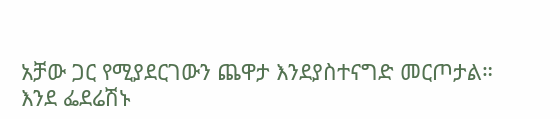አቻው ጋር የሚያደርገውን ጨዋታ እንደያስተናግድ መርጦታል።
እንደ ፌደሬሽኑ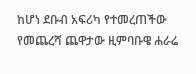ከሆነ ደቡብ አፍሪካ የተመረጠችው የመጨረሻ ጨዋታው ዚምባቡዌ ሐራሬ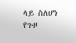ላይ ስለሆነ የጉዞ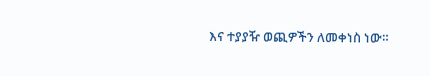እና ተያያዥ ወጪዎችን ለመቀነስ ነው።